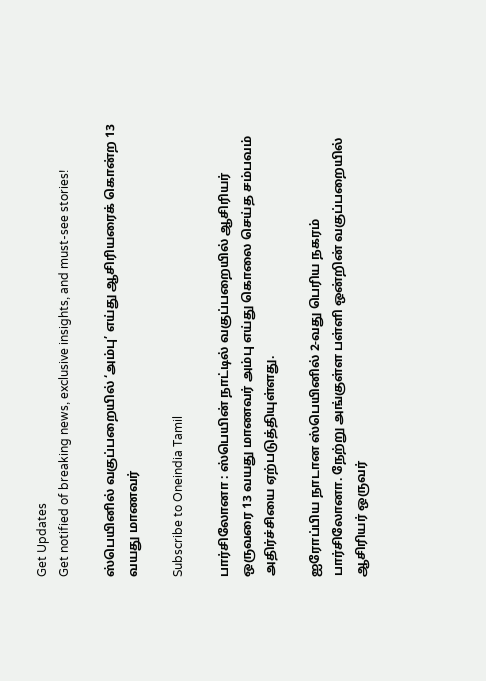Get Updates
Get notified of breaking news, exclusive insights, and must-see stories!

ஸ்பெயினில் வகுப்பறையில் ‘அம்பு’ எய்து ஆசிரியரைக் கொன்ற 13 வயது மாணவர்

Subscribe to Oneindia Tamil

பார்சிலோனா : ஸ்பெயின் நாட்டில் வகுப்பறையில் ஆசிரியர் ஒருவரை 13 வயது மாணவர் அம்பு எய்து கொலை செய்த சம்பவம் அதிர்ச்சியை ஏற்படுத்தியுள்ளது.

ஐரோப்பிய நாடான ஸ்பெயினில் 2-வது பெரிய நகரம் பார்சிலோனா. நேற்று அங்குள்ள பள்ளி ஒன்றின் வகுப்பறையில் ஆசிரியர் ஒருவர்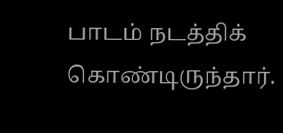பாடம் நடத்திக் கொண்டிருந்தார்.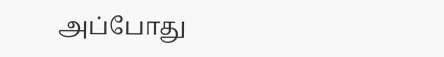அப்போது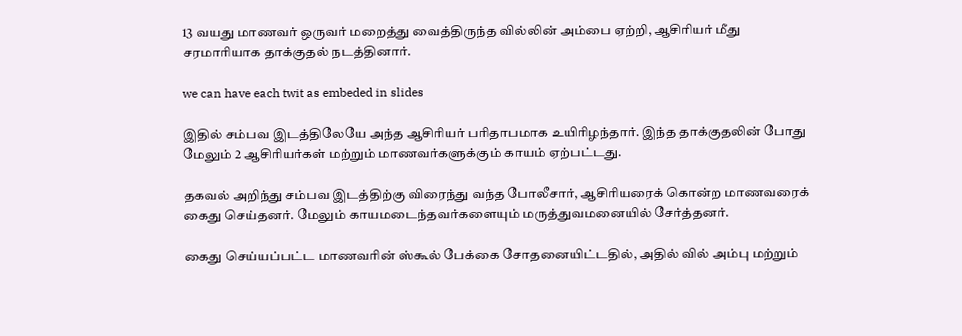13 வயது மாணவர் ஒருவர் மறைத்து வைத்திருந்த வில்லின் அம்பை ஏற்றி, ஆசிரியர் மீது சரமாரியாக தாக்குதல் நடத்தினார்.

we can have each twit as embeded in slides

இதில் சம்பவ இடத்திலேயே அந்த ஆசிரியர் பரிதாபமாக உயிரிழந்தார். இந்த தாக்குதலின் போது மேலும் 2 ஆசிரியர்கள் மற்றும் மாணவர்களுக்கும் காயம் ஏற்பட்டது.

தகவல் அறிந்து சம்பவ இடத்திற்கு விரைந்து வந்த போலீசார், ஆசிரியரைக் கொன்ற மாணவரைக் கைது செய்தனர். மேலும் காயமடைந்தவர்களையும் மருத்துவமனையில் சேர்த்தனர்.

கைது செய்யப்பட்ட மாணவரின் ஸ்கூல் பேக்கை சோதனையிட்டதில், அதில் வில் அம்பு மற்றும்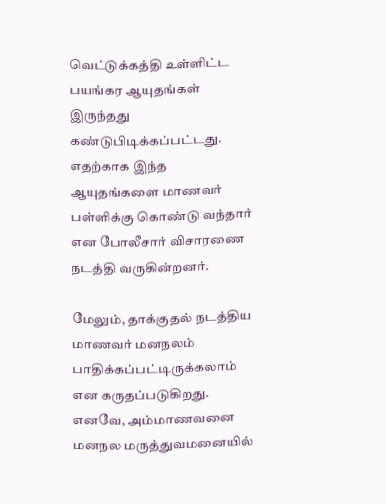வெட்டுக்கத்தி உள்ளிட்ட பயங்கர ஆயுதங்கள் இருந்தது கண்டுபிடிக்கப்பட்டது. எதற்காக இந்த ஆயுதங்களை மாணவர் பள்ளிக்கு கொண்டு வந்தார் என போலீசார் விசாரணை நடத்தி வருகின்றனர்.

மேலும், தாக்குதல் நடத்திய மாணவர் மனநலம் பாதிக்கப்பட்டிருக்கலாம் என கருதப்படுகிறது. எனவே, அம்மாணவனை மனநல மருத்துவமனையில்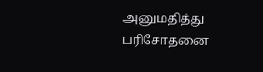அனுமதித்து பரிசோதனை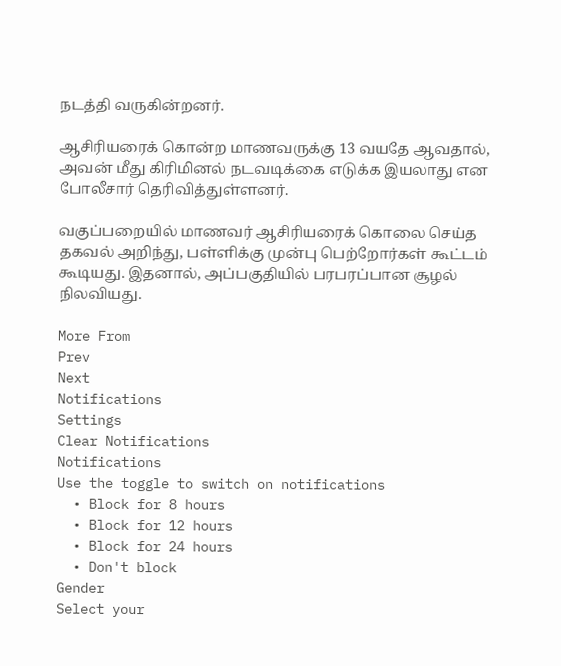நடத்தி வருகின்றனர்.

ஆசிரியரைக் கொன்ற மாணவருக்கு 13 வயதே ஆவதால், அவன் மீது கிரிமினல் நடவடிக்கை எடுக்க இயலாது என போலீசார் தெரிவித்துள்ளனர்.

வகுப்பறையில் மாணவர் ஆசிரியரைக் கொலை செய்த தகவல் அறிந்து, பள்ளிக்கு முன்பு பெற்றோர்கள் கூட்டம் கூடியது. இதனால், அப்பகுதியில் பரபரப்பான சூழல் நிலவியது.

More From
Prev
Next
Notifications
Settings
Clear Notifications
Notifications
Use the toggle to switch on notifications
  • Block for 8 hours
  • Block for 12 hours
  • Block for 24 hours
  • Don't block
Gender
Select your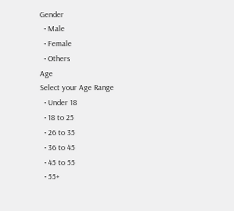Gender
  • Male
  • Female
  • Others
Age
Select your Age Range
  • Under 18
  • 18 to 25
  • 26 to 35
  • 36 to 45
  • 45 to 55
  • 55+